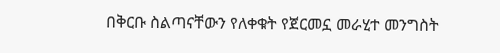በቅርቡ ስልጣናቸውን የለቀቁት የጀርመኗ መራሂተ መንግስት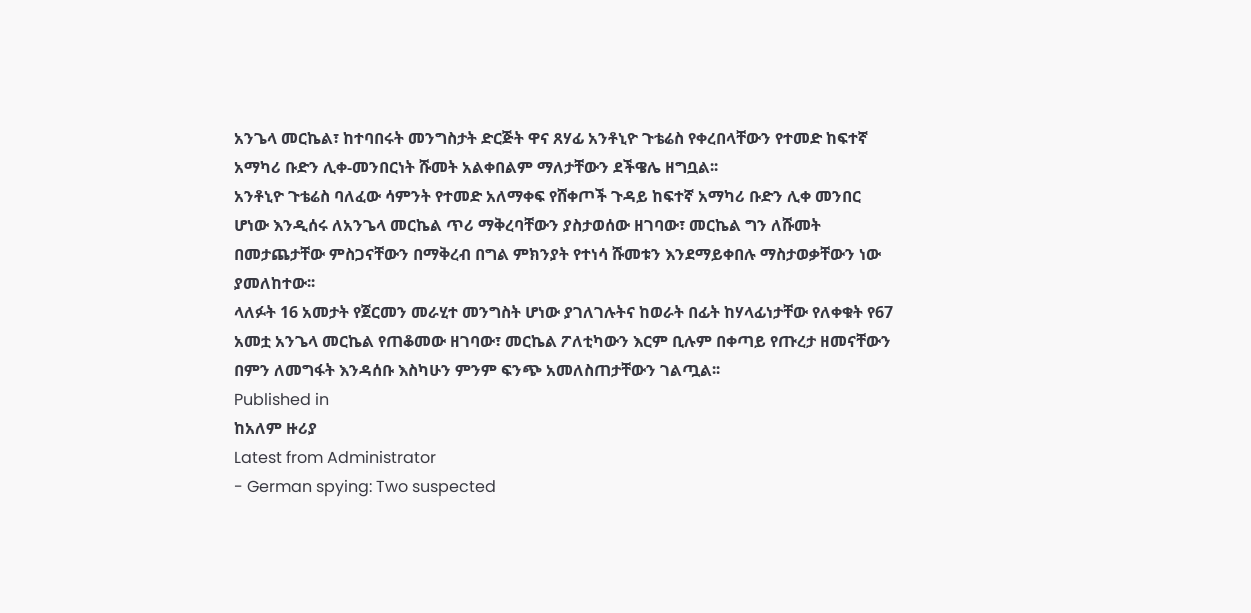አንጌላ መርኬል፣ ከተባበሩት መንግስታት ድርጅት ዋና ጸሃፊ አንቶኒዮ ጉቴሬስ የቀረበላቸውን የተመድ ከፍተኛ አማካሪ ቡድን ሊቀ-መንበርነት ሹመት አልቀበልም ማለታቸውን ደችዌሌ ዘግቧል፡፡
አንቶኒዮ ጉቴሬስ ባለፈው ሳምንት የተመድ አለማቀፍ የሸቀጦች ጉዳይ ከፍተኛ አማካሪ ቡድን ሊቀ መንበር ሆነው እንዲሰሩ ለአንጌላ መርኬል ጥሪ ማቅረባቸውን ያስታወሰው ዘገባው፣ መርኬል ግን ለሹመት በመታጨታቸው ምስጋናቸውን በማቅረብ በግል ምክንያት የተነሳ ሹመቱን እንደማይቀበሉ ማስታወቃቸውን ነው ያመለከተው፡፡
ላለፉት 16 አመታት የጀርመን መራሂተ መንግስት ሆነው ያገለገሉትና ከወራት በፊት ከሃላፊነታቸው የለቀቁት የ67 አመቷ አንጌላ መርኬል የጠቆመው ዘገባው፣ መርኬል ፖለቲካውን እርም ቢሉም በቀጣይ የጡረታ ዘመናቸውን በምን ለመግፋት እንዳሰቡ እስካሁን ምንም ፍንጭ አመለስጠታቸውን ገልጧል፡፡
Published in
ከአለም ዙሪያ
Latest from Administrator
- German spying: Two suspected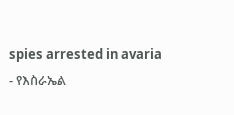spies arrested in avaria
- የእስራኤል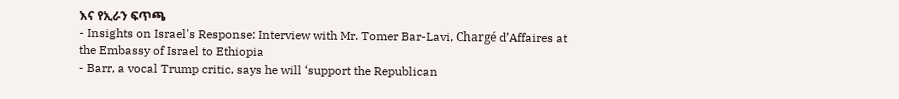እና የኢራን ፍጥጫ
- Insights on Israel's Response: Interview with Mr. Tomer Bar-Lavi, Chargé d’Affaires at the Embassy of Israel to Ethiopia
- Barr, a vocal Trump critic, says he will ‘support the Republican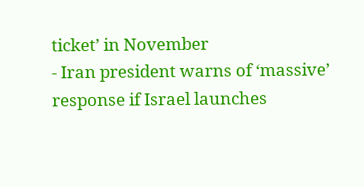ticket’ in November
- Iran president warns of ‘massive’ response if Israel launches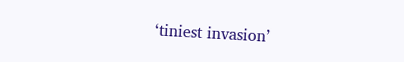‘tiniest invasion’